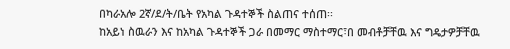በካራአሎ 2ኛ/ደ/ት/ቤት የአካል ጉዳተኞች ስልጠና ተሰጠ፡፡
ከአይነ ስዉራን እና ከአካል ጉዳተኞች ጋራ በመማር ማስተማር፣በ መብቶቻቸዉ እና ግዴታዎቻቸዉ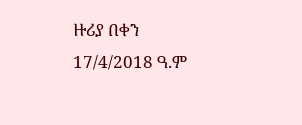ዙሪያ በቀን 17/4/2018 ዓ.ም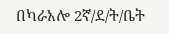በካራአሎ 2ኛ/ደ/ት/ቤት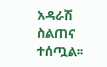አዳራሽ ስልጠና ተሰጧል፡፡